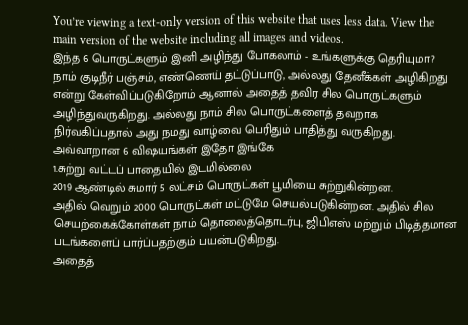You’re viewing a text-only version of this website that uses less data. View the main version of the website including all images and videos.
இந்த 6 பொருட்களும் இனி அழிந்து போகலாம் - உங்களுக்கு தெரியுமா?
நாம் குடிநீர் பஞ்சம், எண்ணெய் தட்டுப்பாடு, அல்லது தேனீக்கள் அழிகிறது என்று கேள்விப்படுகிறோம் ஆனால் அதைத் தவிர சில பொருட்களும் அழிந்துவருகிறது. அல்லது நாம் சில பொருட்களைத் தவறாக நிர்வகிப்பதால் அது நமது வாழ்வை பெரிதும் பாதித்து வருகிறது.
அவ்வாறான 6 விஷயங்கள் இதோ இங்கே
1.சுற்று வட்டப் பாதையில் இடமில்லை
2019 ஆண்டில் சுமார் 5 லட்சம் பொருட்கள் பூமியை சுற்றுகின்றன.
அதில் வெறும் 2000 பொருட்கள் மட்டுமே செயல்படுகின்றன. அதில் சில செயற்கைக்கோள்கள் நாம் தொலைத்தொடர்பு, ஜிபிஎஸ் மற்றும் பிடித்தமான படங்களைப் பார்ப்பதற்கும் பயன்படுகிறது.
அதைத்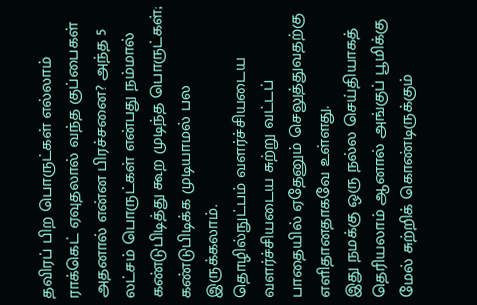தவிரப் பிற பொருட்கள் எல்லாம் ராக்கெட் ஏவுதலால் வந்த குப்பைகள்
அதனால் என்ன பிரச்சனை? அந்த 5 லட்சம் பொருட்கள் என்பது நம்மால் கண்டுபிடித்து கூற முடிந்த பொருட்கள்; கண்டுபிடிக்க முடியாமல் பல இருக்கலாம்.
தொழில்நுட்பம் வளர்ச்சியடைய வளர்ச்சியடைய சுற்று வட்டப் பாதையில் ஏதேனும் செலுத்துவதற்கு எளிதானதாகவே உள்ளது.
இது நமக்கு ஒரு நல்ல செய்தியாகத் தெரியலாம் ஆனால் அங்குப் பூமிக்கு மேல் சுற்றிக் கொண்டிருக்கும்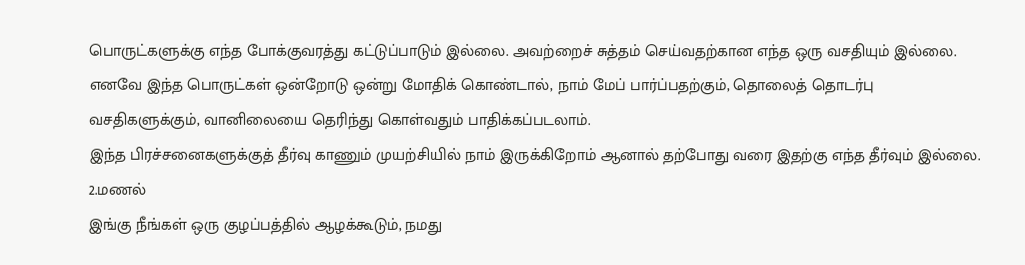பொருட்களுக்கு எந்த போக்குவரத்து கட்டுப்பாடும் இல்லை. அவற்றைச் சுத்தம் செய்வதற்கான எந்த ஒரு வசதியும் இல்லை.
எனவே இந்த பொருட்கள் ஒன்றோடு ஒன்று மோதிக் கொண்டால், நாம் மேப் பார்ப்பதற்கும், தொலைத் தொடர்பு வசதிகளுக்கும், வானிலையை தெரிந்து கொள்வதும் பாதிக்கப்படலாம்.
இந்த பிரச்சனைகளுக்குத் தீர்வு காணும் முயற்சியில் நாம் இருக்கிறோம் ஆனால் தற்போது வரை இதற்கு எந்த தீர்வும் இல்லை.
2.மணல்
இங்கு நீங்கள் ஒரு குழப்பத்தில் ஆழக்கூடும், நமது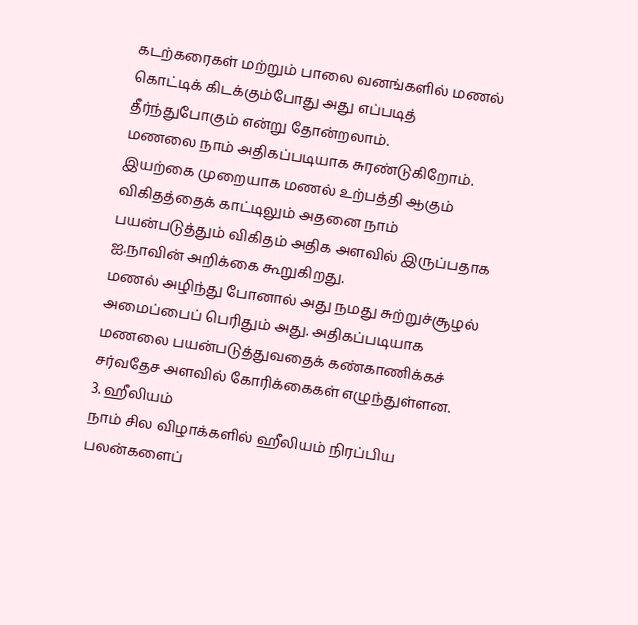கடற்கரைகள் மற்றும் பாலை வனங்களில் மணல் கொட்டிக் கிடக்கும்போது அது எப்படித் தீர்ந்துபோகும் என்று தோன்றலாம்.
மணலை நாம் அதிகப்படியாக சுரண்டுகிறோம்.
இயற்கை முறையாக மணல் உற்பத்தி ஆகும் விகிதத்தைக் காட்டிலும் அதனை நாம் பயன்படுத்தும் விகிதம் அதிக அளவில் இருப்பதாக ஐ.நாவின் அறிக்கை கூறுகிறது.
மணல் அழிந்து போனால் அது நமது சுற்றுச்சூழல் அமைப்பைப் பெரிதும் அது. அதிகப்படியாக மணலை பயன்படுத்துவதைக் கண்காணிக்கச் சர்வதேச அளவில் கோரிக்கைகள் எழுந்துள்ளன.
3. ஹீலியம்
நாம் சில விழாக்களில் ஹீலியம் நிரப்பிய பலன்களைப்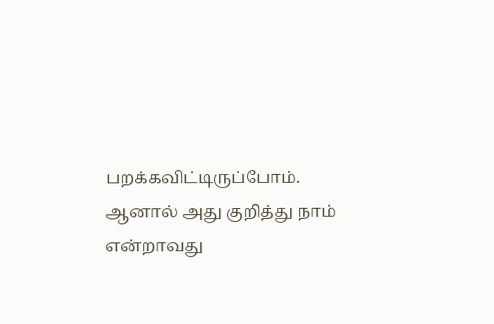பறக்கவிட்டிருப்போம். ஆனால் அது குறித்து நாம் என்றாவது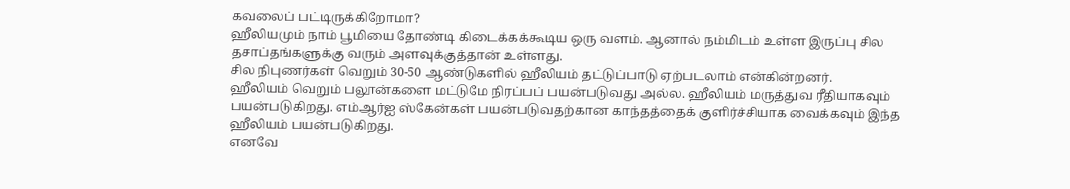கவலைப் பட்டிருக்கிறோமா?
ஹீலியமும் நாம் பூமியை தோண்டி கிடைக்கக்கூடிய ஒரு வளம். ஆனால் நம்மிடம் உள்ள இருப்பு சில தசாப்தங்களுக்கு வரும் அளவுக்குத்தான் உள்ளது.
சில நிபுணர்கள் வெறும் 30-50 ஆண்டுகளில் ஹீலியம் தட்டுப்பாடு ஏற்படலாம் என்கின்றனர்.
ஹீலியம் வெறும் பலூன்களை மட்டுமே நிரப்பப் பயன்படுவது அல்ல. ஹீலியம் மருத்துவ ரீதியாகவும் பயன்படுகிறது. எம்ஆர்ஐ ஸ்கேன்கள் பயன்படுவதற்கான காந்தத்தைக் குளிர்ச்சியாக வைக்கவும் இந்த ஹீலியம் பயன்படுகிறது.
எனவே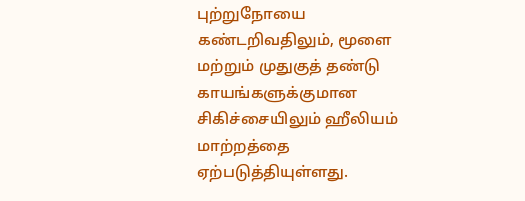புற்றுநோயை கண்டறிவதிலும், மூளை மற்றும் முதுகுத் தண்டு காயங்களுக்குமான சிகிச்சையிலும் ஹீலியம் மாற்றத்தை ஏற்படுத்தியுள்ளது.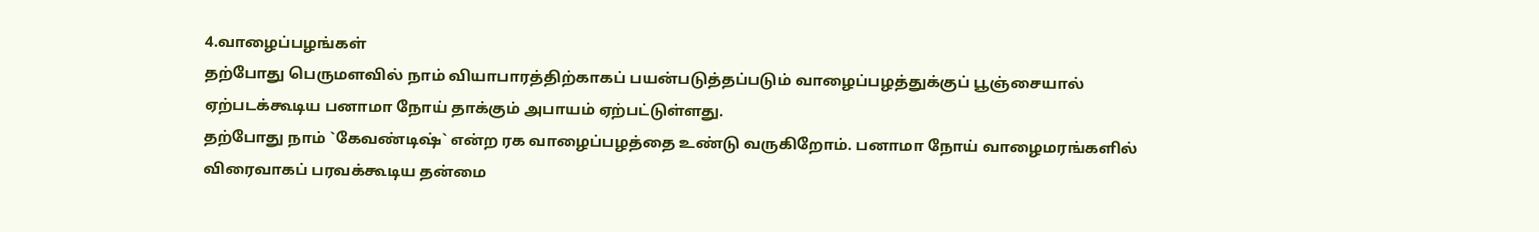4.வாழைப்பழங்கள்
தற்போது பெருமளவில் நாம் வியாபாரத்திற்காகப் பயன்படுத்தப்படும் வாழைப்பழத்துக்குப் பூஞ்சையால் ஏற்படக்கூடிய பனாமா நோய் தாக்கும் அபாயம் ஏற்பட்டுள்ளது.
தற்போது நாம் `கேவண்டிஷ்` என்ற ரக வாழைப்பழத்தை உண்டு வருகிறோம். பனாமா நோய் வாழைமரங்களில் விரைவாகப் பரவக்கூடிய தன்மை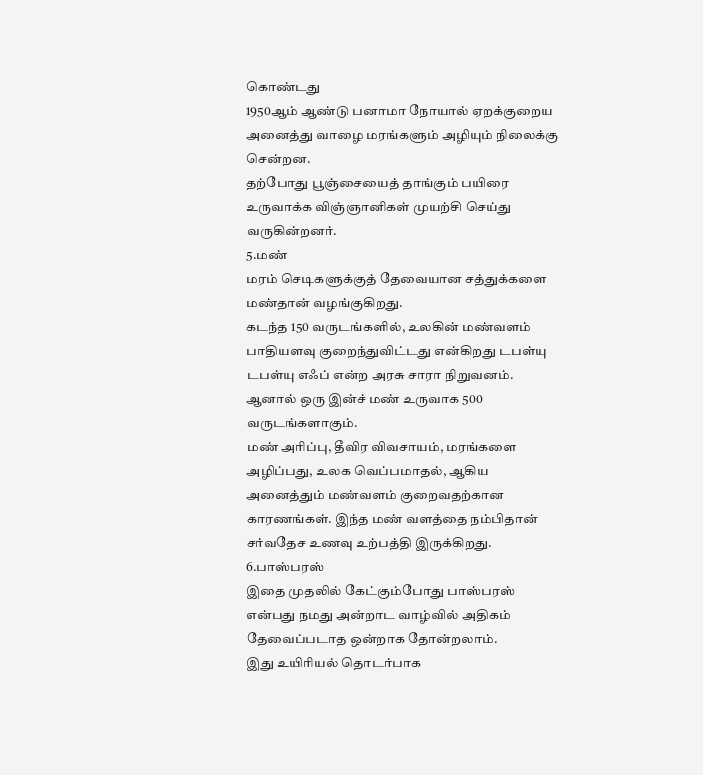கொண்டது
1950ஆம் ஆண்டு பனாமா நோயால் ஏறக்குறைய அனைத்து வாழை மரங்களும் அழியும் நிலைக்கு சென்றன.
தற்போது பூஞ்சையைத் தாங்கும் பயிரை உருவாக்க விஞ்ஞானிகள் முயற்சி செய்து வருகின்றனர்.
5.மண்
மரம் செடிகளுக்குத் தேவையான சத்துக்களை மண்தான் வழங்குகிறது.
கடந்த 150 வருடங்களில், உலகின் மண்வளம் பாதியளவு குறைந்துவிட்டது என்கிறது டபள்யு டபள்யு எஃப் என்ற அரசு சாரா நிறுவனம். ஆனால் ஒரு இன்ச் மண் உருவாக 500 வருடங்களாகும்.
மண் அரிப்பு, தீவிர விவசாயம், மரங்களை அழிப்பது, உலக வெப்பமாதல், ஆகிய அனைத்தும் மண்வளம் குறைவதற்கான காரணங்கள். இந்த மண் வளத்தை நம்பிதான் சர்வதேச உணவு உற்பத்தி இருக்கிறது.
6.பாஸ்பரஸ்
இதை முதலில் கேட்கும்போது பாஸ்பரஸ் என்பது நமது அன்றாட வாழ்வில் அதிகம் தேவைப்படாத ஒன்றாக தோன்றலாம்.
இது உயிரியல் தொடர்பாக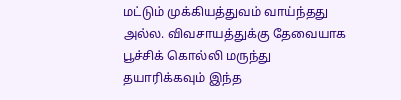மட்டும் முக்கியத்துவம் வாய்ந்தது அல்ல. விவசாயத்துக்கு தேவையாக பூச்சிக் கொல்லி மருந்து தயாரிக்கவும் இந்த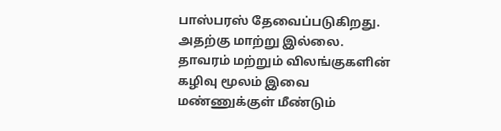பாஸ்பரஸ் தேவைப்படுகிறது. அதற்கு மாற்று இல்லை.
தாவரம் மற்றும் விலங்குகளின் கழிவு மூலம் இவை மண்ணுக்குள் மீண்டும்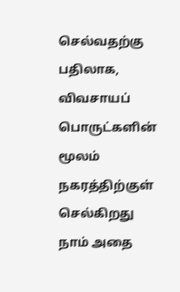செல்வதற்கு பதிலாக, விவசாயப் பொருட்களின் மூலம் நகரத்திற்குள் செல்கிறது நாம் அதை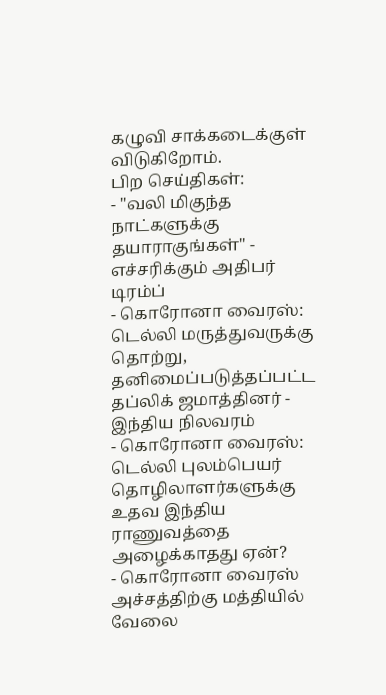கழுவி சாக்கடைக்குள் விடுகிறோம்.
பிற செய்திகள்:
- "வலி மிகுந்த நாட்களுக்கு தயாராகுங்கள்" - எச்சரிக்கும் அதிபர் டிரம்ப்
- கொரோனா வைரஸ்: டெல்லி மருத்துவருக்கு தொற்று, தனிமைப்படுத்தப்பட்ட தப்லிக் ஜமாத்தினர் - இந்திய நிலவரம்
- கொரோனா வைரஸ்: டெல்லி புலம்பெயர் தொழிலாளர்களுக்கு உதவ இந்திய ராணுவத்தை அழைக்காதது ஏன்?
- கொரோனா வைரஸ் அச்சத்திற்கு மத்தியில் வேலை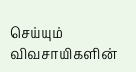செய்யும் விவசாயிகளின்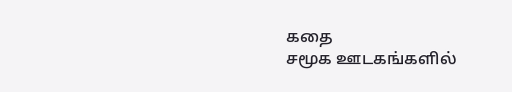கதை
சமூக ஊடகங்களில்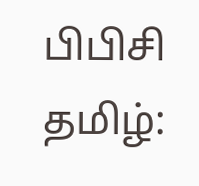பிபிசி தமிழ்: